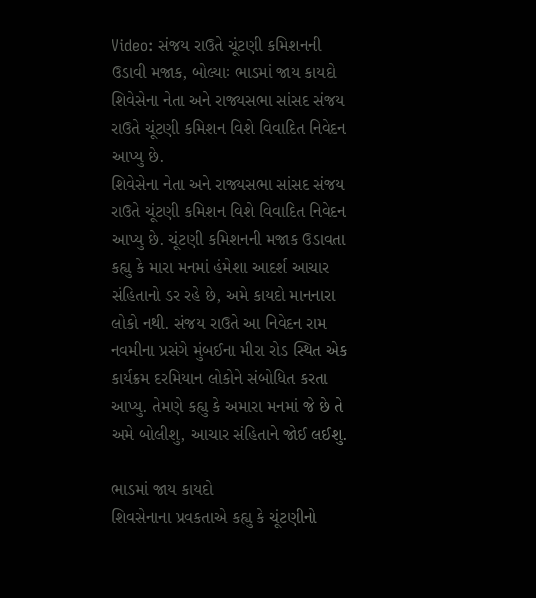Video: સંજય રાઉતે ચૂંટણી કમિશનની ઉડાવી મજાક, બોલ્યાઃ ભાડમાં જાય કાયદો
શિવેસેના નેતા અને રાજ્યસભા સાંસદ સંજય રાઉતે ચૂંટણી કમિશન વિશે વિવાદિત નિવેદન આપ્યુ છે.
શિવેસેના નેતા અને રાજ્યસભા સાંસદ સંજય રાઉતે ચૂંટણી કમિશન વિશે વિવાદિત નિવેદન આપ્યુ છે. ચૂંટણી કમિશનની મજાક ઉડાવતા કહ્યુ કે મારા મનમાં હંમેશા આદર્શ આચાર સંહિતાનો ડર રહે છે, અમે કાયદો માનનારા લોકો નથી. સંજય રાઉતે આ નિવેદન રામ નવમીના પ્રસંગે મુંબઈના મીરા રોડ સ્થિત એક કાર્યક્રમ દરમિયાન લોકોને સંબોધિત કરતા આપ્યુ. તેમણે કહ્યુ કે અમારા મનમાં જે છે તે અમે બોલીશુ, આચાર સંહિતાને જોઈ લઈશુ.

ભાડમાં જાય કાયદો
શિવસેનાના પ્રવકતાએ કહ્યુ કે ચૂંટણીનો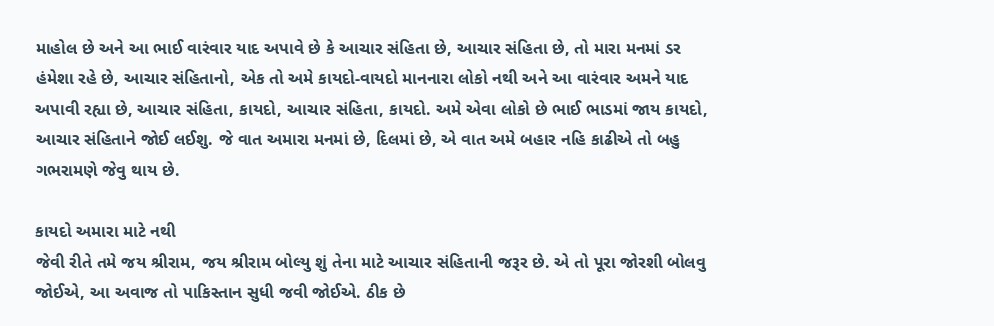માહોલ છે અને આ ભાઈ વારંવાર યાદ અપાવે છે કે આચાર સંહિતા છે, આચાર સંહિતા છે, તો મારા મનમાં ડર હંમેશા રહે છે, આચાર સંહિતાનો, એક તો અમે કાયદો-વાયદો માનનારા લોકો નથી અને આ વારંવાર અમને યાદ અપાવી રહ્યા છે, આચાર સંહિતા, કાયદો, આચાર સંહિતા, કાયદો. અમે એવા લોકો છે ભાઈ ભાડમાં જાય કાયદો, આચાર સંહિતાને જોઈ લઈશુ. જે વાત અમારા મનમાં છે, દિલમાં છે, એ વાત અમે બહાર નહિ કાઢીએ તો બહુ ગભરામણે જેવુ થાય છે.

કાયદો અમારા માટે નથી
જેવી રીતે તમે જય શ્રીરામ, જય શ્રીરામ બોલ્યુ શું તેના માટે આચાર સંહિતાની જરૂર છે. એ તો પૂરા જોરશી બોલવુ જોઈએ, આ અવાજ તો પાકિસ્તાન સુધી જવી જોઈએ. ઠીક છે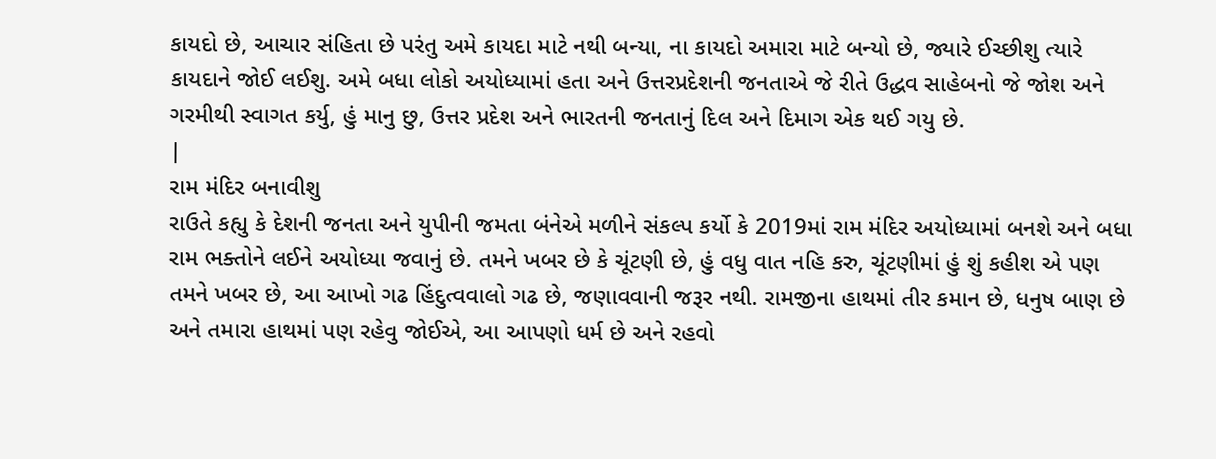કાયદો છે, આચાર સંહિતા છે પરંતુ અમે કાયદા માટે નથી બન્યા, ના કાયદો અમારા માટે બન્યો છે, જ્યારે ઈચ્છીશુ ત્યારે કાયદાને જોઈ લઈશુ. અમે બધા લોકો અયોધ્યામાં હતા અને ઉત્તરપ્રદેશની જનતાએ જે રીતે ઉદ્ધવ સાહેબનો જે જોશ અને ગરમીથી સ્વાગત કર્યુ, હું માનુ છુ, ઉત્તર પ્રદેશ અને ભારતની જનતાનું દિલ અને દિમાગ એક થઈ ગયુ છે.
|
રામ મંદિર બનાવીશુ
રાઉતે કહ્યુ કે દેશની જનતા અને યુપીની જમતા બંનેએ મળીને સંકલ્પ કર્યો કે 2019માં રામ મંદિર અયોધ્યામાં બનશે અને બધા રામ ભક્તોને લઈને અયોધ્યા જવાનું છે. તમને ખબર છે કે ચૂંટણી છે, હું વધુ વાત નહિ કરુ, ચૂંટણીમાં હું શું કહીશ એ પણ તમને ખબર છે, આ આખો ગઢ હિંદુત્વવાલો ગઢ છે, જણાવવાની જરૂર નથી. રામજીના હાથમાં તીર કમાન છે, ધનુષ બાણ છે અને તમારા હાથમાં પણ રહેવુ જોઈએ, આ આપણો ધર્મ છે અને રહવો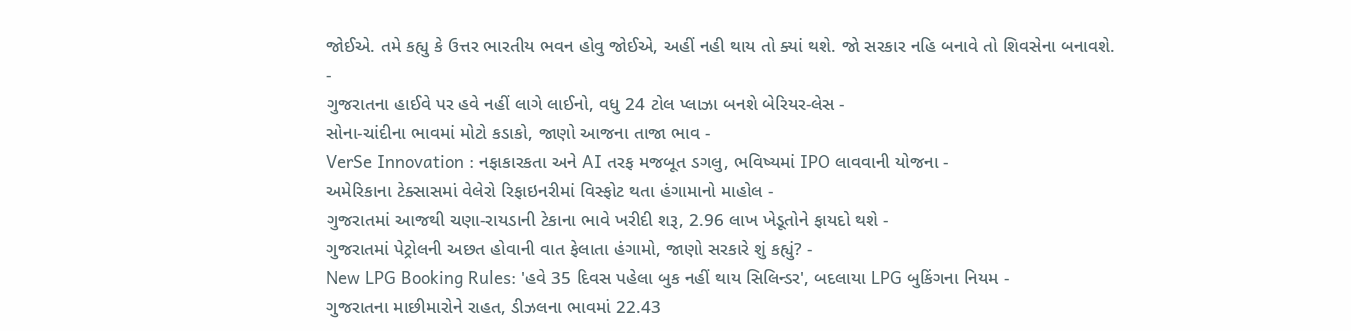જોઈએ. તમે કહ્યુ કે ઉત્તર ભારતીય ભવન હોવુ જોઈએ, અહીં નહી થાય તો ક્યાં થશે. જો સરકાર નહિ બનાવે તો શિવસેના બનાવશે.
-
ગુજરાતના હાઈવે પર હવે નહીં લાગે લાઈનો, વધુ 24 ટોલ પ્લાઝા બનશે બેરિયર-લેસ -
સોના-ચાંદીના ભાવમાં મોટો કડાકો, જાણો આજના તાજા ભાવ -
VerSe Innovation : નફાકારકતા અને AI તરફ મજબૂત ડગલુ, ભવિષ્યમાં IPO લાવવાની યોજના -
અમેરિકાના ટેક્સાસમાં વેલેરો રિફાઇનરીમાં વિસ્ફોટ થતા હંગામાનો માહોલ -
ગુજરાતમાં આજથી ચણા-રાયડાની ટેકાના ભાવે ખરીદી શરૂ, 2.96 લાખ ખેડૂતોને ફાયદો થશે -
ગુજરાતમાં પેટ્રોલની અછત હોવાની વાત ફેલાતા હંગામો, જાણો સરકારે શું કહ્યું? -
New LPG Booking Rules: 'હવે 35 દિવસ પહેલા બુક નહીં થાય સિલિન્ડર', બદલાયા LPG બુકિંગના નિયમ -
ગુજરાતના માછીમારોને રાહત, ડીઝલના ભાવમાં 22.43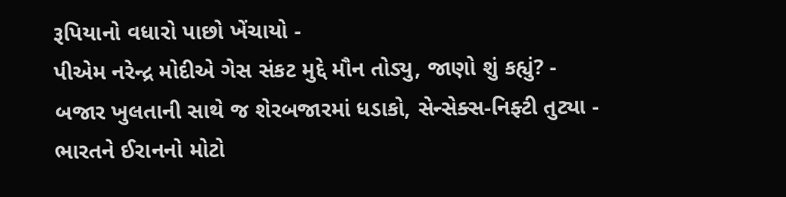રૂપિયાનો વધારો પાછો ખેંચાયો -
પીએમ નરેન્દ્ર મોદીએ ગેસ સંકટ મુદ્દે મૌન તોડ્યુ, જાણો શું કહ્યું? -
બજાર ખુલતાની સાથે જ શેરબજારમાં ધડાકો, સેન્સેક્સ-નિફ્ટી તુટ્યા -
ભારતને ઈરાનનો મોટો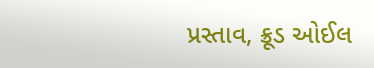પ્રસ્તાવ, ક્રૂડ ઓઈલ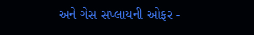અને ગેસ સપ્લાયની ઓફર -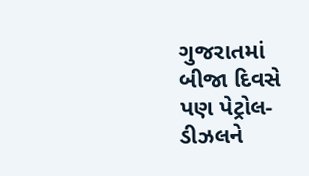ગુજરાતમાં બીજા દિવસે પણ પેટ્રોલ-ડીઝલને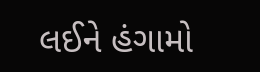લઈને હંગામો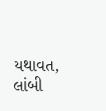યથાવત, લાંબી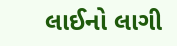લાઈનો લાગી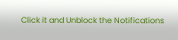Click it and Unblock the Notifications